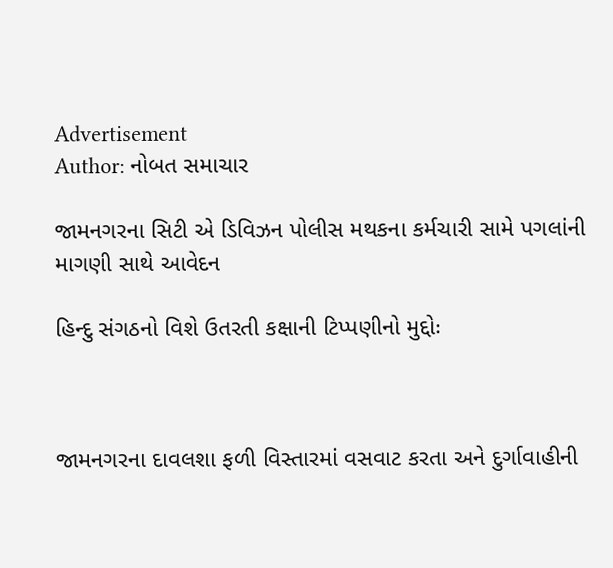Advertisement
Author: નોબત સમાચાર

જામનગરના સિટી એ ડિવિઝન પોલીસ મથકના કર્મચારી સામે પગલાંની માગણી સાથે આવેદન

હિન્દુ સંગઠનો વિશે ઉતરતી કક્ષાની ટિપ્પણીનો મુદ્દોઃ



જામનગરના દાવલશા ફળી વિસ્તારમાં વસવાટ કરતા અને દુર્ગાવાહીની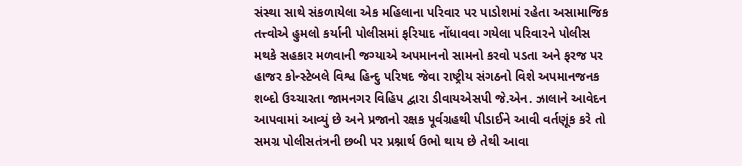સંસ્થા સાથે સંકળાયેલા એક મહિલાના પરિવાર પર પાડોશમાં રહેતા અસામાજિક તત્ત્વોએ હુમલો કર્યાની પોલીસમાં ફરિયાદ નોંધાવવા ગયેલા પરિવારને પોલીસ મથકે સહકાર મળવાની જગ્યાએ અપમાનનો સામનો કરવો પડતા અને ફરજ પર હાજર કોન્સ્ટેબલે વિશ્વ હિન્દુ પરિષદ જેવા રાષ્ટ્રીય સંગઠનો વિશે અપમાનજનક શબ્દો ઉચ્ચારતા જામનગર વિહિપ દ્વારા ડીવાયએસપી જે.એન. ઝાલાને આવેદન આપવામાં આવ્યું છે અને પ્રજાનો રક્ષક પૂર્વગ્રહથી પીડાઈને આવી વર્તણૂંક કરે તો સમગ્ર પોલીસતંત્રની છબી પર પ્રશ્નાર્થ ઉભો થાય છે તેથી આવા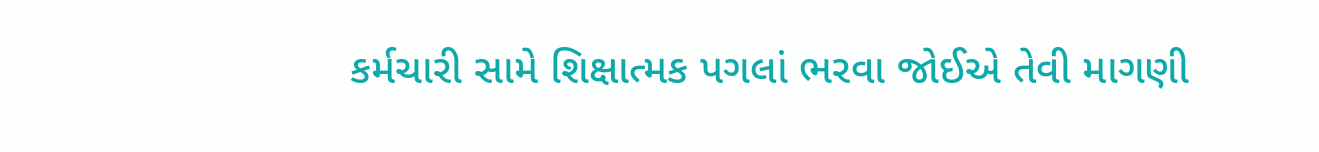કર્મચારી સામે શિક્ષાત્મક પગલાં ભરવા જોઈએ તેવી માગણી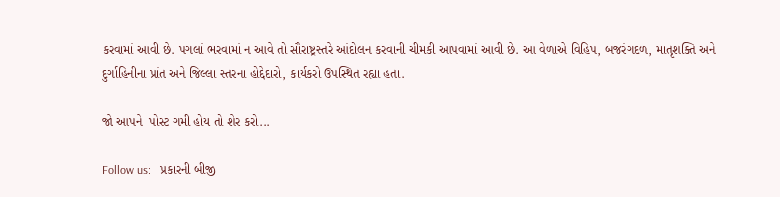કરવામાં આવી છે. પગલાં ભરવામાં ન આવે તો સૌરાષ્ટ્રસ્તરે આંદોલન કરવાની ચીમકી આપવામાં આવી છે. આ વેળાએ વિહિપ, બજરંગદળ, માતૃશક્તિ અને દુર્ગાહિનીના પ્રાંત અને જિલ્લા સ્તરના હોદ્દેદારો, કાર્યકરો ઉપસ્થિત રહ્યા હતા.

જો આપને  પોસ્ટ ગમી હોય તો શેર કરો...

Follow us:   પ્રકારની બીજી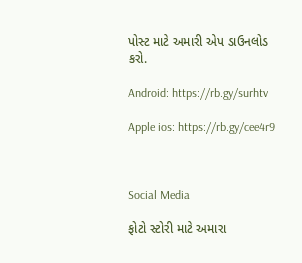પોસ્ટ માટે અમારી એપ ડાઉનલોડ કરો.

Android: https://rb.gy/surhtv

Apple ios: https://rb.gy/cee4r9



Social Media

ફોટો સ્ટોરી માટે અમારા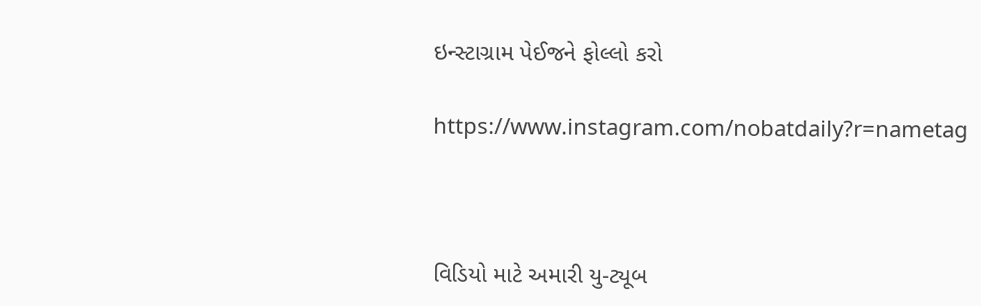ઇન્સ્ટાગ્રામ પેઈજને ફોલ્લો કરો

https://www.instagram.com/nobatdaily?r=nametag



વિડિયો માટે અમારી યુ-ટ્યૂબ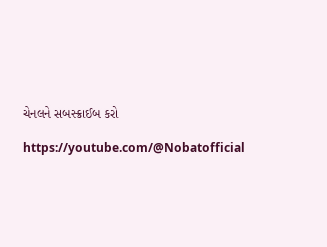ચેનલને સબસ્ક્રાઈબ કરો

https://youtube.com/@Nobatofficial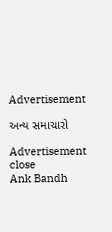Advertisement

અન્ય સમાચારો

Advertisement
close
Ank Bandh